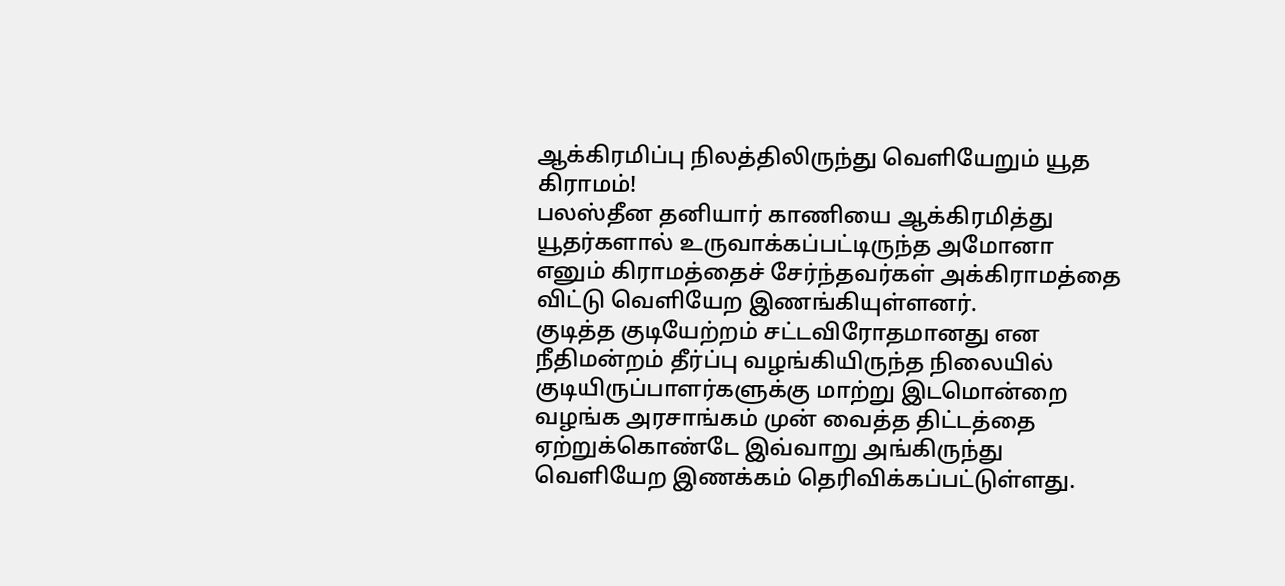ஆக்கிரமிப்பு நிலத்திலிருந்து வெளியேறும் யூத கிராமம்!
பலஸ்தீன தனியார் காணியை ஆக்கிரமித்து யூதர்களால் உருவாக்கப்பட்டிருந்த அமோனா எனும் கிராமத்தைச் சேர்ந்தவர்கள் அக்கிராமத்தை விட்டு வெளியேற இணங்கியுள்ளனர்.
குடித்த குடியேற்றம் சட்டவிரோதமானது என நீதிமன்றம் தீர்ப்பு வழங்கியிருந்த நிலையில் குடியிருப்பாளர்களுக்கு மாற்று இடமொன்றை வழங்க அரசாங்கம் முன் வைத்த திட்டத்தை ஏற்றுக்கொண்டே இவ்வாறு அங்கிருந்து வெளியேற இணக்கம் தெரிவிக்கப்பட்டுள்ளது.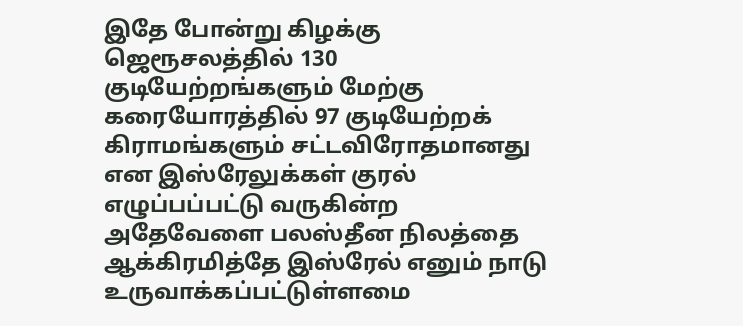இதே போன்று கிழக்கு ஜெரூசலத்தில் 130 குடியேற்றங்களும் மேற்கு கரையோரத்தில் 97 குடியேற்றக் கிராமங்களும் சட்டவிரோதமானது என இஸ்ரேலுக்கள் குரல் எழுப்பப்பட்டு வருகின்ற அதேவேளை பலஸ்தீன நிலத்தை ஆக்கிரமித்தே இஸ்ரேல் எனும் நாடு உருவாக்கப்பட்டுள்ளமை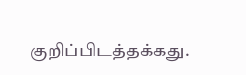குறிப்பிடத்தக்கது.